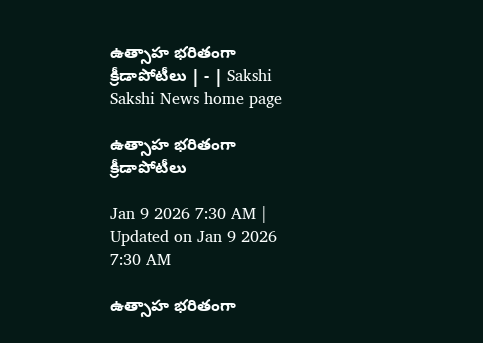ఉత్సాహ భరితంగా క్రీడాపోటీలు | - | Sakshi
Sakshi News home page

ఉత్సాహ భరితంగా క్రీడాపోటీలు

Jan 9 2026 7:30 AM | Updated on Jan 9 2026 7:30 AM

ఉత్సాహ భరితంగా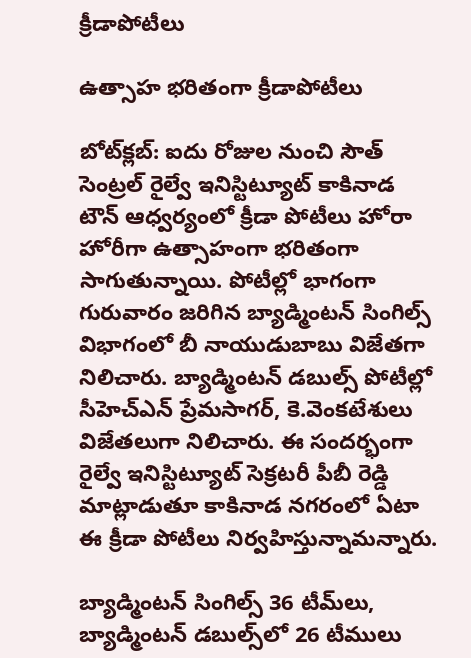క్రీడాపోటీలు

ఉత్సాహ భరితంగా క్రీడాపోటీలు

బోట్‌క్లబ్‌: ఐదు రోజుల నుంచి సౌత్‌ సెంట్రల్‌ రైల్వే ఇనిస్టిట్యూట్‌ కాకినాడ టౌన్‌ ఆధ్వర్యంలో క్రీడా పోటీలు హోరా హోరీగా ఉత్సాహంగా భరితంగా సాగుతున్నాయి. పోటీల్లో భాగంగా గురువారం జరిగిన బ్యాడ్మింటన్‌ సింగిల్స్‌ విభాగంలో బీ నాయుడుబాబు విజేతగా నిలిచారు. బ్యాడ్మింటన్‌ డబుల్స్‌ పోటీల్లో సీహెచ్‌ఎన్‌ ప్రేమసాగర్‌, కె.వెంకటేశులు విజేతలుగా నిలిచారు. ఈ సందర్భంగా రైల్వే ఇనిస్టిట్యూట్‌ సెక్రటరీ పీబీ రెడ్డి మాట్లాడుతూ కాకినాడ నగరంలో ఏటా ఈ క్రీడా పోటీలు నిర్వహిస్తున్నామన్నారు.

బ్యాడ్మింటన్‌ సింగిల్స్‌ 36 టీమ్‌లు, బ్యాడ్మింటన్‌ డబుల్స్‌లో 26 టీములు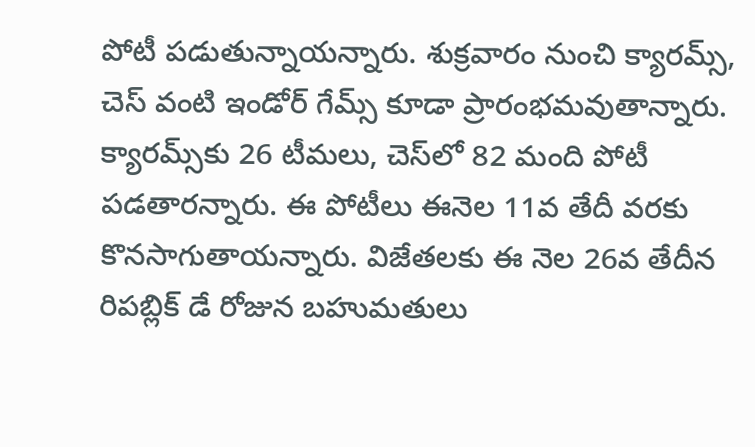పోటీ పడుతున్నాయన్నారు. శుక్రవారం నుంచి క్యారమ్స్‌, చెస్‌ వంటి ఇండోర్‌ గేమ్స్‌ కూడా ప్రారంభమవుతాన్నారు. క్యారమ్స్‌కు 26 టీమలు, చెస్‌లో 82 మంది పోటీ పడతారన్నారు. ఈ పోటీలు ఈనెల 11వ తేదీ వరకు కొనసాగుతాయన్నారు. విజేతలకు ఈ నెల 26వ తేదీన రిపబ్లిక్‌ డే రోజున బహుమతులు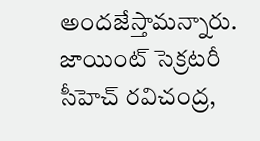అందజేస్తామన్నారు. జాయింట్‌ సెక్రటరీ సీహెచ్‌ రవిచంద్ర,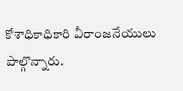కోశాధికాధికారి వీరాంజనేయులు పాల్గొన్నారు.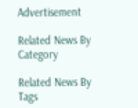Advertisement

Related News By Category

Related News By Tags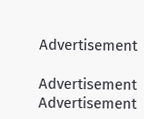Advertisement

Advertisement
Advertisement